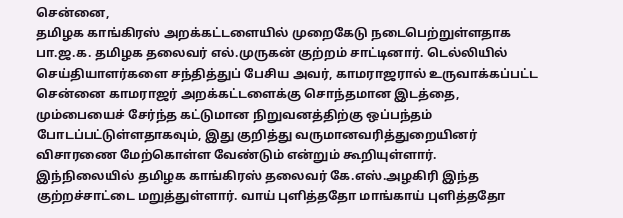சென்னை,
தமிழக காங்கிரஸ் அறக்கட்டளையில் முறைகேடு நடைபெற்றுள்ளதாக பா.ஜ.க. தமிழக தலைவர் எல்.முருகன் குற்றம் சாட்டினார். டெல்லியில் செய்தியாளர்களை சந்தித்துப் பேசிய அவர், காமராஜரால் உருவாக்கப்பட்ட சென்னை காமராஜர் அறக்கட்டளைக்கு சொந்தமான இடத்தை, மும்பையைச் சேர்ந்த கட்டுமான நிறுவனத்திற்கு ஒப்பந்தம் போடப்பட்டுள்ளதாகவும், இது குறித்து வருமானவரித்துறையினர் விசாரணை மேற்கொள்ள வேண்டும் என்றும் கூறியுள்ளார்.
இந்நிலையில் தமிழக காங்கிரஸ் தலைவர் கே.எஸ்.அழகிரி இந்த குற்றச்சாட்டை மறுத்துள்ளார். வாய் புளித்ததோ மாங்காய் புளித்ததோ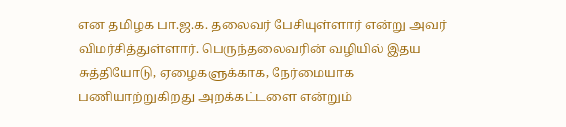என தமிழக பா.ஜ.க. தலைவர் பேசியுள்ளார் என்று அவர் விமர்சித்துள்ளார். பெருந்தலைவரின் வழியில் இதய சுத்தியோடு, ஏழைகளுக்காக, நேர்மையாக பணியாற்றுகிறது அறக்கட்டளை என்றும்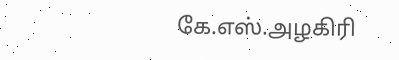கே.எஸ்.அழகிரி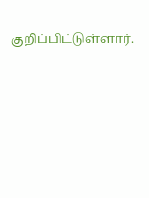குறிப்பிட்டுள்ளார்.